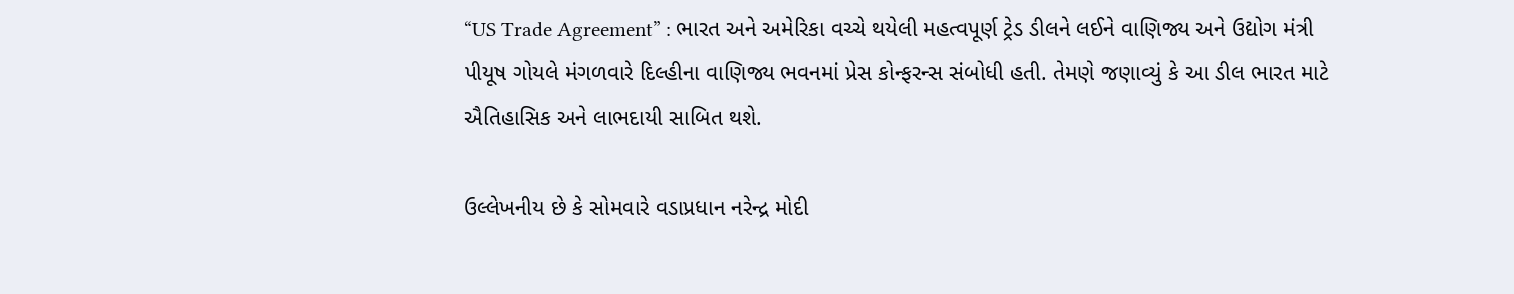“US Trade Agreement” : ભારત અને અમેરિકા વચ્ચે થયેલી મહત્વપૂર્ણ ટ્રેડ ડીલને લઈને વાણિજ્ય અને ઉદ્યોગ મંત્રી પીયૂષ ગોયલે મંગળવારે દિલ્હીના વાણિજ્ય ભવનમાં પ્રેસ કોન્ફરન્સ સંબોધી હતી. તેમણે જણાવ્યું કે આ ડીલ ભારત માટે ઐતિહાસિક અને લાભદાયી સાબિત થશે.

ઉલ્લેખનીય છે કે સોમવારે વડાપ્રધાન નરેન્દ્ર મોદી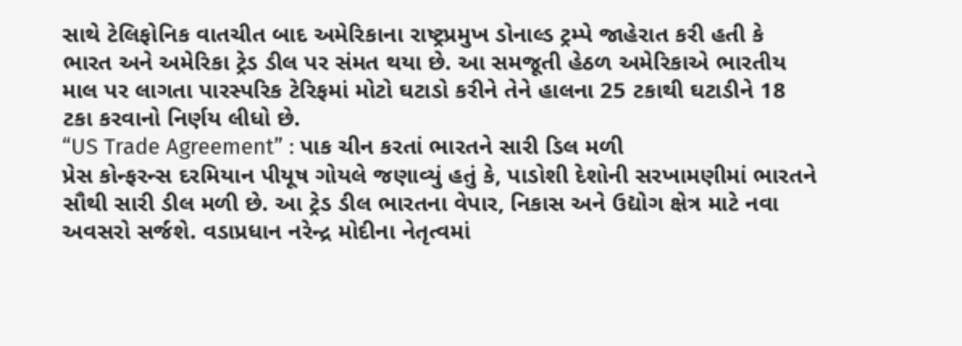સાથે ટેલિફોનિક વાતચીત બાદ અમેરિકાના રાષ્ટ્રપ્રમુખ ડોનાલ્ડ ટ્રમ્પે જાહેરાત કરી હતી કે ભારત અને અમેરિકા ટ્રેડ ડીલ પર સંમત થયા છે. આ સમજૂતી હેઠળ અમેરિકાએ ભારતીય માલ પર લાગતા પારસ્પરિક ટેરિફમાં મોટો ઘટાડો કરીને તેને હાલના 25 ટકાથી ઘટાડીને 18 ટકા કરવાનો નિર્ણય લીધો છે.
“US Trade Agreement” : પાક ચીન કરતાં ભારતને સારી ડિલ મળી
પ્રેસ કોન્ફરન્સ દરમિયાન પીયૂષ ગોયલે જણાવ્યું હતું કે, પાડોશી દેશોની સરખામણીમાં ભારતને સૌથી સારી ડીલ મળી છે. આ ટ્રેડ ડીલ ભારતના વેપાર, નિકાસ અને ઉદ્યોગ ક્ષેત્ર માટે નવા અવસરો સર્જશે. વડાપ્રધાન નરેન્દ્ર મોદીના નેતૃત્વમાં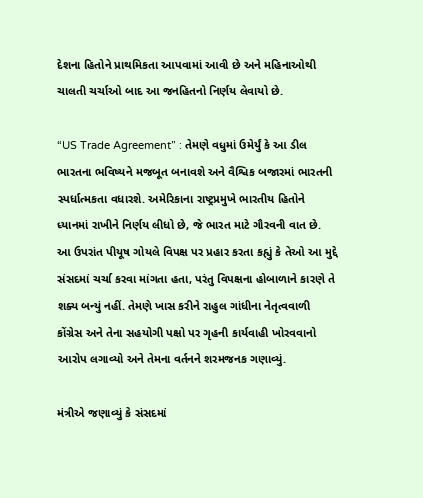દેશના હિતોને પ્રાથમિકતા આપવામાં આવી છે અને મહિનાઓથી ચાલતી ચર્ચાઓ બાદ આ જનહિતનો નિર્ણય લેવાયો છે.

“US Trade Agreement” : તેમણે વધુમાં ઉમેર્યું કે આ ડીલ ભારતના ભવિષ્યને મજબૂત બનાવશે અને વૈશ્વિક બજારમાં ભારતની સ્પર્ધાત્મકતા વધારશે. અમેરિકાના રાષ્ટ્રપ્રમુખે ભારતીય હિતોને ધ્યાનમાં રાખીને નિર્ણય લીધો છે, જે ભારત માટે ગૌરવની વાત છે.
આ ઉપરાંત પીયૂષ ગોયલે વિપક્ષ પર પ્રહાર કરતા કહ્યું કે તેઓ આ મુદ્દે સંસદમાં ચર્ચા કરવા માંગતા હતા, પરંતુ વિપક્ષના હોબાળાને કારણે તે શક્ય બન્યું નહીં. તેમણે ખાસ કરીને રાહુલ ગાંધીના નેતૃત્વવાળી કોંગ્રેસ અને તેના સહયોગી પક્ષો પર ગૃહની કાર્યવાહી ખોરવવાનો આરોપ લગાવ્યો અને તેમના વર્તનને શરમજનક ગણાવ્યું.

મંત્રીએ જણાવ્યું કે સંસદમાં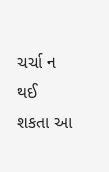ચર્ચા ન થઈ શકતા આ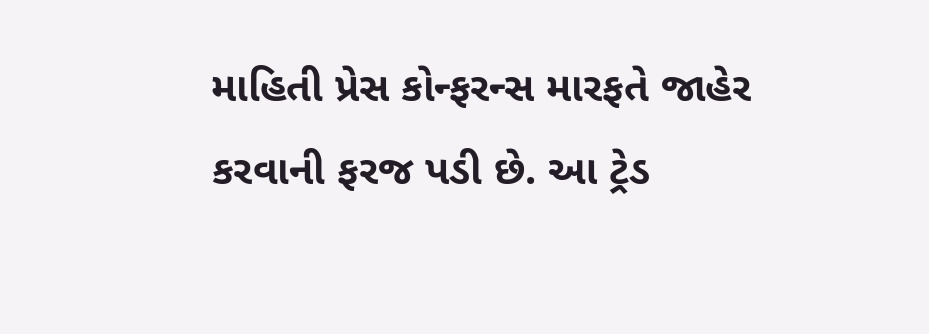માહિતી પ્રેસ કોન્ફરન્સ મારફતે જાહેર કરવાની ફરજ પડી છે. આ ટ્રેડ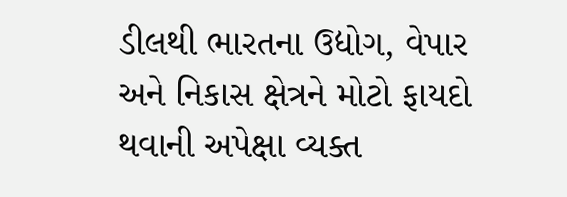ડીલથી ભારતના ઉદ્યોગ, વેપાર અને નિકાસ ક્ષેત્રને મોટો ફાયદો થવાની અપેક્ષા વ્યક્ત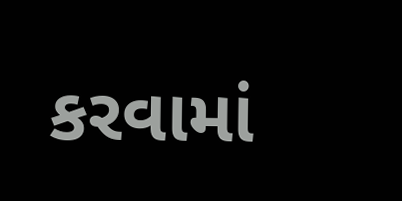કરવામાં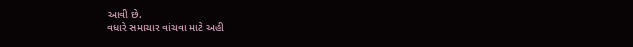આવી છે.
વધારે સમાચાર વાંચવા માટે અહી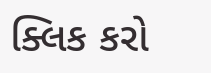ક્લિક કરો